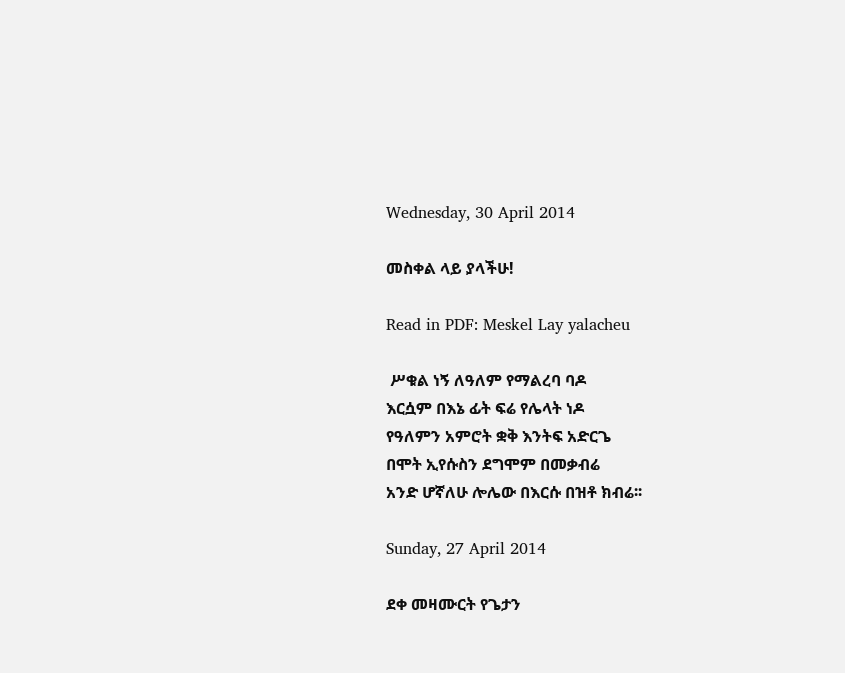Wednesday, 30 April 2014

መስቀል ላይ ያላችሁ!

Read in PDF: Meskel Lay yalacheu

 ሥቁል ነኝ ለዓለም የማልረባ ባዶ
እርሷም በእኔ ፊት ፍሬ የሌላት ነዶ
የዓለምን አምሮት ቋቅ እንትፍ አድርጌ
በሞት ኢየሱስን ደግሞም በመቃብሬ
አንድ ሆኛለሁ ሎሌው በእርሱ በዝቶ ክብሬ፡፡

Sunday, 27 April 2014

ደቀ መዛሙርት የጌታን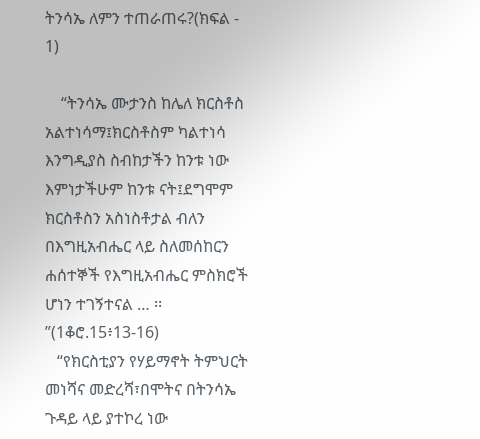ትንሳኤ ለምን ተጠራጠሩ?(ክፍል - 1)

    “ትንሳኤ ሙታንስ ከሌለ ክርስቶስ አልተነሳማ፤ክርስቶስም ካልተነሳ እንግዲያስ ስብከታችን ከንቱ ነው እምነታችሁም ከንቱ ናት፤ደግሞም ክርስቶስን አስነስቶታል ብለን በእግዚአብሔር ላይ ስለመሰከርን ሐሰተኞች የእግዚአብሔር ምስክሮች ሆነን ተገኝተናል … ፡፡”(1ቆሮ.15፥13-16)
   “የክርስቲያን የሃይማኖት ትምህርት መነሻና መድረሻ፣በሞትና በትንሳኤ ጉዳይ ላይ ያተኮረ ነው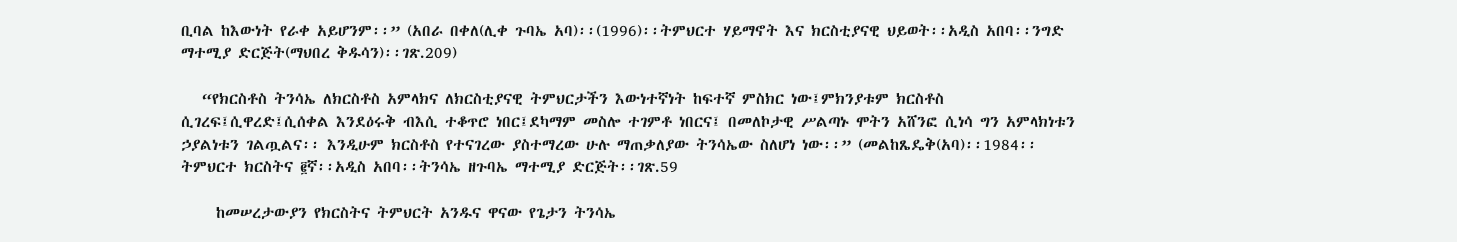ቢባል ከእውነት የራቀ አይሆንም፡፡” (አበራ በቀለ(ሊቀ ጉባኤ አባ)፡፡(1996)፡፡ትምህርተ ሃይማኖት እና ክርስቲያናዊ ህይወት፡፡አዲስ አበባ፡፡ንግድ ማተሚያ ድርጅት(ማህበረ ቅዱሳን)፡፡ገጽ.209)

   “የክርስቶስ ትንሳኤ ለክርስቶስ አምላክና ለክርስቲያናዊ ትምህርታችን እውነተኛነት ከፍተኛ ምስክር ነው፤ምክንያቱም ክርስቶስ ሲገረፍ፤ሲዋረድ፤ሲሰቀል እንደዕሩቅ ብእሲ ተቆጥሮ ነበር፤ደካማም መስሎ ተገምቶ ነበርና፤ በመለኮታዊ ሥልጣኑ ሞትን አሸንፎ ሲነሳ ግን አምላክነቱን ኃያልነቱን ገልጧልና፡፡ እንዲሁም ክርስቶስ የተናገረው ያስተማረው ሁሉ ማጠቃለያው ትንሳኤው ስለሆነ ነው፡፡” (መልከጼዴቅ(አባ)፡፡1984፡፡ትምህርተ ክርስትና ፪ኛ፡፡አዲስ አበባ፡፡ትንሳኤ ዘጉባኤ ማተሚያ ድርጅት፡፡ገጽ.59

     ከመሠረታውያን የክርስትና ትምህርት አንዱና ዋናው የጌታን ትንሳኤ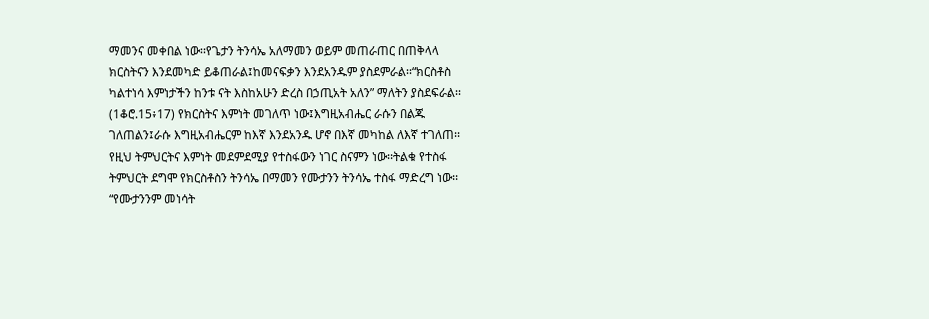ማመንና መቀበል ነው፡፡የጌታን ትንሳኤ አለማመን ወይም መጠራጠር በጠቅላላ ክርስትናን እንደመካድ ይቆጠራል፤ከመናፍቃን እንደአንዱም ያስደምራል፡፡“ክርስቶስ ካልተነሳ እምነታችን ከንቱ ናት እስከአሁን ድረስ በኃጢአት አለን” ማለትን ያስደፍራል፡፡(1ቆሮ.15፥17) የክርስትና እምነት መገለጥ ነው፤እግዚአብሔር ራሱን በልጁ ገለጠልን፤ራሱ እግዚአብሔርም ከእኛ እንደአንዱ ሆኖ በእኛ መካከል ለእኛ ተገለጠ፡፡የዚህ ትምህርትና እምነት መደምደሚያ የተስፋውን ነገር ስናምን ነው፡፡ትልቁ የተስፋ ትምህርት ደግሞ የክርስቶስን ትንሳኤ በማመን የሙታንን ትንሳኤ ተስፋ ማድረግ ነው፡፡“የሙታንንም መነሳት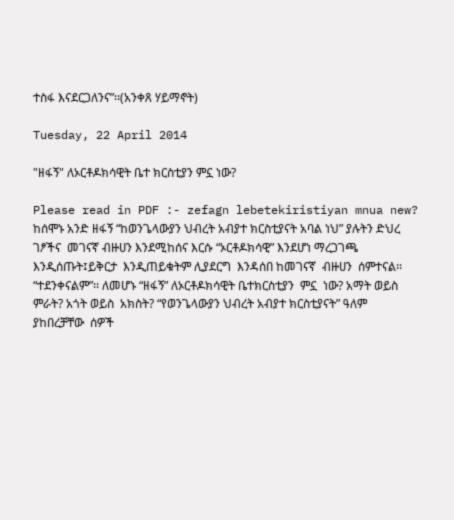ተስፋ እናደርጋለንና”፡፡(አንቀጸ ሃይማኖት)

Tuesday, 22 April 2014

"ዘፋኝ" ለኦርቶዶክሳዊት ቤተ ክርስቲያን ምኗ ነው?

Please read in PDF :- zefagn lebetekiristiyan mnua new?
ከሰሞኑ አንድ ዘፋኝ “ከወንጌላውያን ህብረት አብያተ ክርስቲያናት አባል ነህ” ያሉትን ድህረ ገፆችና  መገናኛ ብዙሀን እንደሚከሰና እርሱ “ኦርቶዶክሳዊ” እንደሆነ ማረጋገጫ እንዲሰጡት፤ይቅርታ  እንዲጠይቁትም ሊያደርግ  እንዳሰበ ከመገናኛ  ብዙሀን  ሰምተናል፡፡“ተደንቀናልም”፡፡ ለመሆኑ “ዘፋኝ” ለኦርቶዶክሳዊት ቤተክርስቲያን  ምኗ  ነው? አማት ወይስ ምራት? አጎት ወይስ  አክስት? “የወንጌላውያን ህብረት አብያተ ክርስቲያናት” ዓለም  ያከበረቻቸው  ሰዎች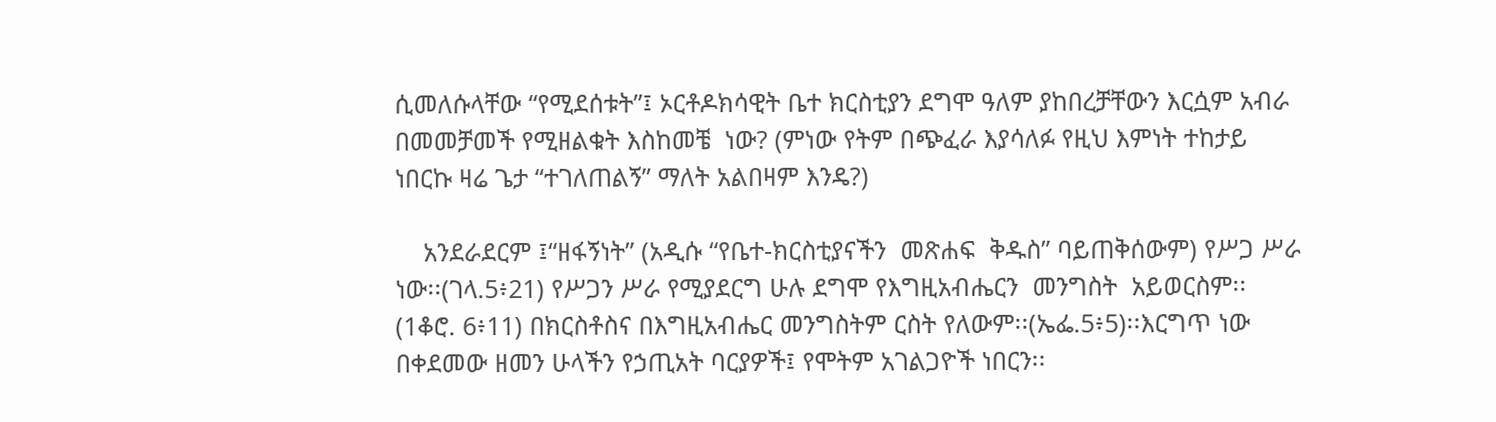ሲመለሱላቸው “የሚደሰቱት”፤ ኦርቶዶክሳዊት ቤተ ክርስቲያን ደግሞ ዓለም ያከበረቻቸውን እርሷም አብራ በመመቻመች የሚዘልቁት እስከመቼ  ነው? (ምነው የትም በጭፈራ እያሳለፉ የዚህ እምነት ተከታይ ነበርኩ ዛሬ ጌታ “ተገለጠልኝ” ማለት አልበዛም እንዴ?)

    አንደራደርም ፤“ዘፋኝነት” (አዲሱ “የቤተ-ክርስቲያናችን  መጽሐፍ  ቅዱስ” ባይጠቅሰውም) የሥጋ ሥራ ነው፡፡(ገላ.5፥21) የሥጋን ሥራ የሚያደርግ ሁሉ ደግሞ የእግዚአብሔርን  መንግስት  አይወርስም፡፡ (1ቆሮ. 6፥11) በክርስቶስና በእግዚአብሔር መንግስትም ርስት የለውም፡፡(ኤፌ.5፥5)፡፡እርግጥ ነው በቀደመው ዘመን ሁላችን የኃጢአት ባርያዎች፤ የሞትም አገልጋዮች ነበርን፡፡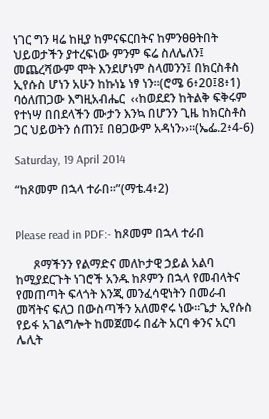ነገር ግን ዛሬ ከዚያ ከምናፍርበትና ከምንፀፀትበት ህይወታችን ያተረፍነው ምንም ፍሬ ስለሌለን፤ መጨረሻውም ሞት እንደሆነም ስላመንን፤ በክርስቶስ ኢየሱስ ሆነን አሁን ከኩነኔ ነፃ ነን፡፡(ሮሜ 6፥20፤8፥1) ባዕለጠጋው እግዚአብሔር  ‹‹ከወደደን ከትልቅ ፍቅሩም የተነሣ በበደላችን ሙታን እንኳ በሆንን ጊዜ ከክርስቶስ ጋር ህይወትን ሰጠን፤ በፀጋውም አዳነን››፡፡(ኤፌ.2፥4-6)

Saturday, 19 April 2014

“ከጾመም በኋላ ተራበ፡፡”(ማቴ.4፥2)


Please read in PDF:- ከጾመም በኋላ ተራበ

      ጾማችንን የልማድና መለኮታዊ ኃይል አልባ ከሚያደርጉት ነገሮች አንዱ ከጾምን በኋላ የመብላትና የመጠጣት ፍላጎት እንጂ መንፈሳዊነትን በመራብ መሻትና ፍለጋ በውስጣችን አለመኖሩ ነው፡፡ጌታ ኢየሱስ የይፋ አገልግሎት ከመጀመሩ በፊት አርባ ቀንና አርባ ሌሊት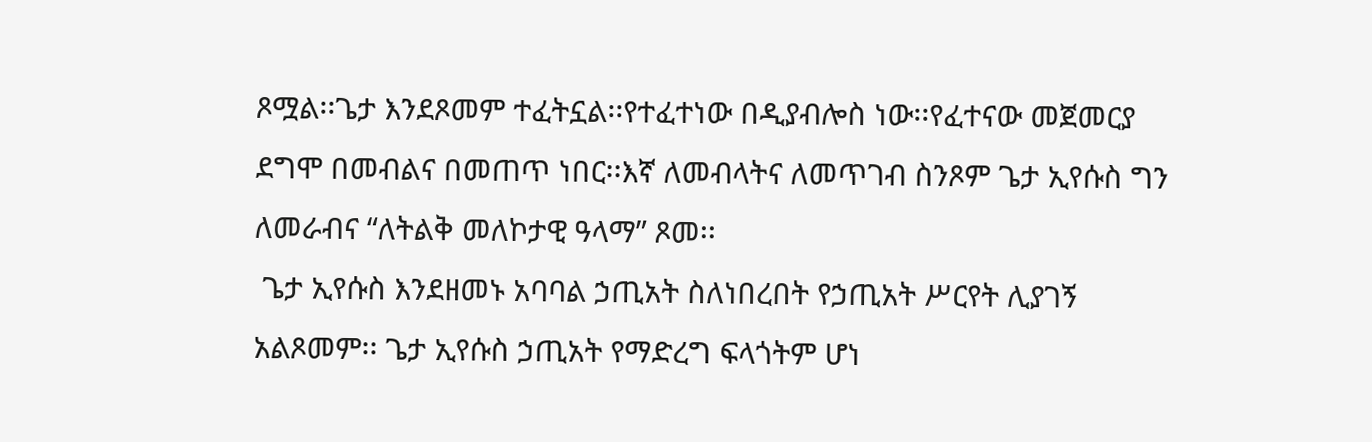ጾሟል፡፡ጌታ እንደጾመም ተፈትኗል፡፡የተፈተነው በዲያብሎስ ነው፡፡የፈተናው መጀመርያ ደግሞ በመብልና በመጠጥ ነበር፡፡እኛ ለመብላትና ለመጥገብ ስንጾም ጌታ ኢየሱስ ግን ለመራብና “ለትልቅ መለኮታዊ ዓላማ” ጾመ፡፡
 ጌታ ኢየሱስ እንደዘመኑ አባባል ኃጢአት ስለነበረበት የኃጢአት ሥርየት ሊያገኝ አልጾመም፡፡ ጌታ ኢየሱስ ኃጢአት የማድረግ ፍላጎትም ሆነ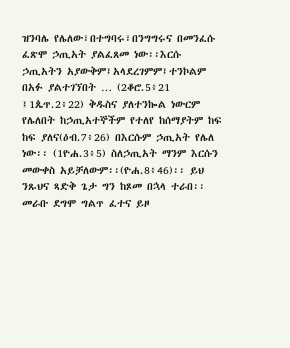ዝንባሌ የሌለው፣በተግባሩ፣በንግግሩና በመንፈሱ ፈጽሞ ኃጢአት ያልፈጸመ ነው፡፡እርሱ ኃጢአትን አያውቅም፤አላደረገምም፤ተንኮልም በአፉ ያልተገኘበት … (2ቆሮ.5፥21 ፤1ጴጥ.2፥22) ቅዱስና ያለተንኰል ነውርም የሌለበት ከኃጢአተኞችም የተለየ ከሰማያትም ከፍ ከፍ ያለና(ዕብ.7፥26) በእርሱም ኃጢአት የሌለ ነው፡፡ (1ዮሐ.3፥5) ስለኃጢአት ማንም እርሱን መውቀስ አይቻለውም፡፡(ዮሐ.8፥46)፡፡ ይህ ንጹህና ጻድቅ ጌታ ግን ከጾመ በኋላ ተራበ፡፡መራቡ ደግሞ ግልጥ ፈተና ይዞ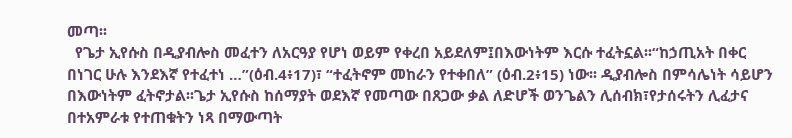መጣ፡፡
  የጌታ ኢየሱስ በዲያብሎስ መፈተን ለአርዓያ የሆነ ወይም የቀረበ አይደለም፤በእውነትም እርሱ ተፈትኗል፡፡“ከኃጢአት በቀር በነገር ሁሉ እንደእኛ የተፈተነ …”(ዕብ.4፥17)፣ “ተፈትኖም መከራን የተቀበለ” (ዕብ.2፥15) ነው፡፡ ዲያብሎስ በምሳሌነት ሳይሆን በእውነትም ፈትኖታል፡፡ጌታ ኢየሱስ ከሰማያት ወደእኛ የመጣው በጸጋው ቃል ለድሆች ወንጌልን ሊሰብክ፣የታሰሩትን ሊፈታና በተአምራቱ የተጠቁትን ነጻ በማውጣት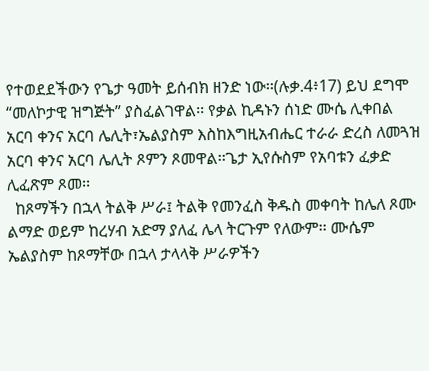የተወደደችውን የጌታ ዓመት ይሰብክ ዘንድ ነው፡፡(ሉቃ.4፥17) ይህ ደግሞ “መለኮታዊ ዝግጅት” ያስፈልገዋል፡፡ የቃል ኪዳኑን ሰነድ ሙሴ ሊቀበል አርባ ቀንና አርባ ሌሊት፣ኤልያስም እስከእግዚአብሔር ተራራ ድረስ ለመጓዝ አርባ ቀንና አርባ ሌሊት ጾምን ጾመዋል፡፡ጌታ ኢየሱስም የአባቱን ፈቃድ ሊፈጽም ጾመ፡፡
  ከጾማችን በኋላ ትልቅ ሥራ፤ ትልቅ የመንፈስ ቅዱስ መቀባት ከሌለ ጾሙ ልማድ ወይም ከረሃብ አድማ ያለፈ ሌላ ትርጉም የለውም፡፡ ሙሴም ኤልያስም ከጾማቸው በኋላ ታላላቅ ሥራዎችን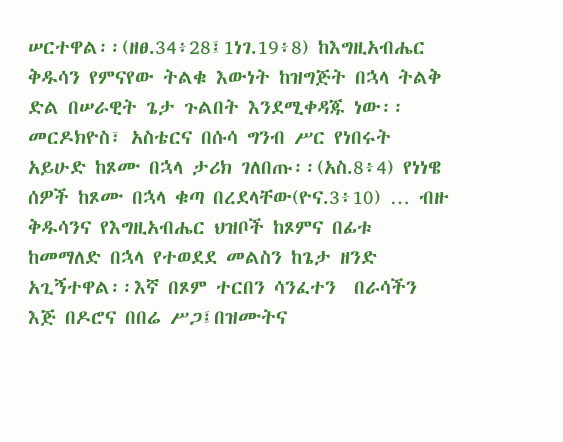ሠርተዋል፡፡(ዘፀ.34፥28፤1ነገ.19፥8) ከእግዚአብሔር ቅዱሳን የምናየው ትልቁ እውነት ከዝግጅት በኋላ ትልቅ ድል በሠራዊት ጌታ ጉልበት እንደሚቀዳጁ ነው፡፡መርዶክዮስ፣ አስቴርና በሱሳ ግንብ ሥር የነበሩት አይሁድ ከጾሙ በኋላ ታሪክ ገለበጡ፡፡(አስ.8፥4) የነነዌ ሰዎች ከጾሙ በኋላ ቁጣ በረደላቸው(ዮና.3፥10) … ብዙ ቅዱሳንና የእግዚአብሔር ህዝቦች ከጾምና በፊቱ ከመማለድ በኋላ የተወደደ መልስን ከጌታ ዘንድ አጊኝተዋል፡፡እኛ በጾም ተርበን ሳንፈተን  በራሳችን እጅ በዶሮና በበሬ ሥጋ፤በዝሙትና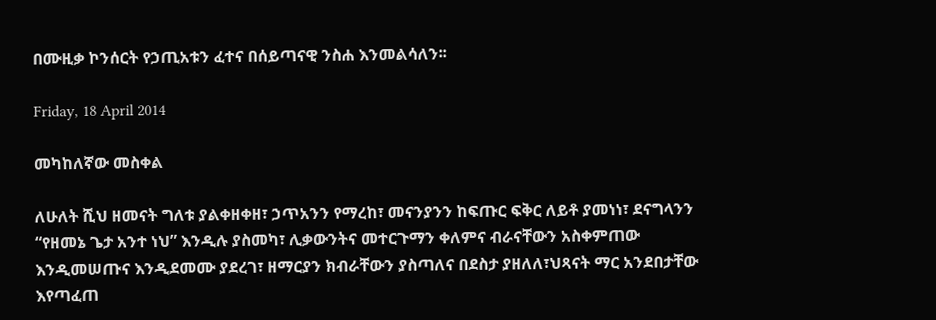በሙዚቃ ኮንሰርት የኃጢአቱን ፈተና በሰይጣናዊ ንስሐ እንመልሳለን፡፡

Friday, 18 April 2014

መካከለኛው መስቀል

ለሁለት ሺህ ዘመናት ግለቱ ያልቀዘቀዘ፣ ኃጥአንን የማረከ፣ መናንያንን ከፍጡር ፍቅር ለይቶ ያመነነ፣ ደናግላንን “የዘመኔ ጌታ አንተ ነህ” እንዲሉ ያስመካ፣ ሊቃውንትና መተርጉማን ቀለምና ብራናቸውን አስቀምጠው እንዲመሠጡና እንዲደመሙ ያደረገ፣ ዘማርያን ክብራቸውን ያስጣለና በደስታ ያዘለለ፣ህጻናት ማር አንደበታቸው እየጣፈጠ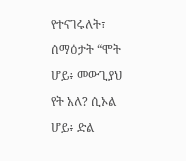የተናገሩለት፣ ሰማዕታት “ሞት ሆይ፥ መውጊያህ የት አለ? ሲኦል ሆይ፥ ድል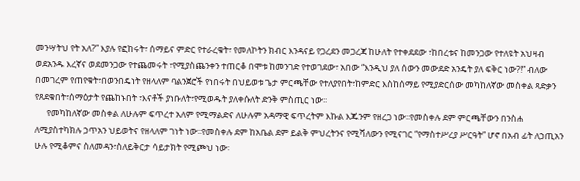መንሣትህ የት አለ?” እያሉ የፎከሩት፣ ሰማይና ምድር የተራረቁት፣ የመለኮትን ክብር እንዳናይ የጋረደን መጋረጃ ከሁለት የተቀደደው ፣ከበረቱና ከመንጋው የተለዩት አህዛብ ወደአንዱ እረኛና ወደመንጋው የተጨመሩት ፣የሚያስጨንቀን ተጠርቆ በሞቱ ከመንገድ የተወገደው፣ አበው “እንዲህ ያለ ሰውን መውደድ አንዴት ያለ ፍቅር ነው?!” ብለው በመገረም የጠየቁት፣በወንበዴነት የዘላለም ባልንጀሮች የነበሩት በህይወቱ ጌታ ምርጫቸው የተለያየበት፣ከምድር እስከሰማይ የሚያድርሰው መካከለኛው መስቀል ጻድቃን የጸደቁበት፣ሰማዕታት የጨከኑበት ፣እናቶች ያነቡለት፣የሚወዱት ያለቀሱለት ድንቅ ምስጢር ነው፡፡
      የመካከለኛው መስቀል ለሁሉም ፍጥረተ አለም የሚማልድና ለሁሉም አዳማዊ ፍጥረትም እኩል እጁንም የዘረጋ ነው፡፡የመስቀሉ ደም ምርጫቸውን በንስሐ ለሚያስተካክሉ ኃጥአን ህይወትና የዘላለም ገነት ነው፡፡የመስቀሉ ደም ከአቤል ደም ይልቅ ምህረትንና የሚሻለውን የሚናገር “የማስተሥረያ ሥርዓት” ሆኖ በአብ ፊት ለኃጢአን ሁሉ የሚቆምና ስለመዳን፣ስለይቅርታ ሳይታክት የሚጮህ ነው፡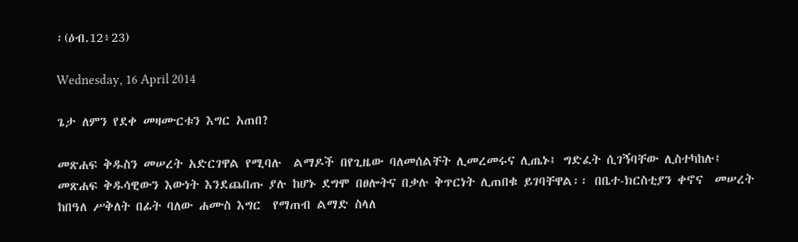፡(ዕብ.12፥23)

Wednesday, 16 April 2014

ጌታ ለምን የደቀ መዛሙርቱን እግር አጠበ?

መጽሐፍ ቅዱስን መሠረት አድርገዋል የሚባሉ  ልማዶች በየጊዜው ባለመሰልቸት ሊመረመሩና ሊጤኑ፤ ግድፈት ሲገኝባቸው ሊስተካከሉ፤  መጽሐፍ ቅዱሳዊውን እውነት እንደጨበጡ ያሉ ከሆኑ ደግሞ በፀሎትና በቃሉ ቅጥርነት ሊጠበቁ ይገባቸዋል፡፡ በቤተ-ክርስቲያን ቀኖና  መሠረት ከበዓለ ሥቅለት በፊት ባለው ሐሙስ እግር  የማጠብ ልማድ ስላለ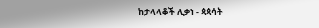ከታላላቆች ሊቃነ - ጳጳሳት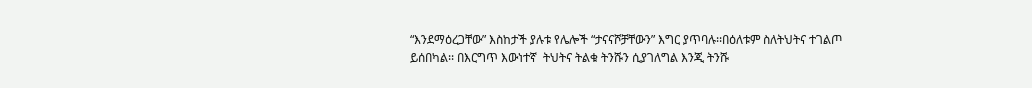“እንደማዕረጋቸው” እስከታች ያሉቱ የሌሎች “ታናናሾቻቸውን” እግር ያጥባሉ፡፡በዕለቱም ስለትህትና ተገልጦ ይሰበካል፡፡ በእርግጥ እውነተኛ  ትህትና ትልቁ ትንሹን ሲያገለግል እንጂ ትንሹ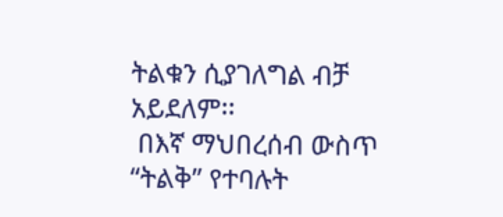ትልቁን ሲያገለግል ብቻ አይደለም፡፡
 በእኛ ማህበረሰብ ውስጥ  “ትልቅ” የተባሉት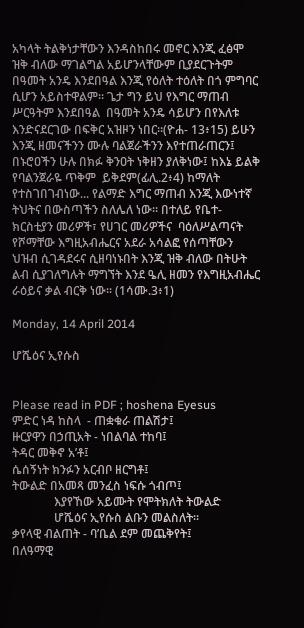አካላት ትልቅነታቸውን እንዳስከበሩ መኖር እንጂ ፈፅሞ  ዝቅ ብለው ማገልግል አይሆንላቸውም ቢያደርጉትም በዓመት አንዴ እንደበዓል እንጂ የዕለት ተዕለት በጎ ምግባር ሲሆን አይስተዋልም፡፡ ጌታ ግን ይህ የእግር ማጠብ ሥርዓትም እንደበዓል  በዓመት አንዴ ሳይሆን በየእለቱ እንድናደርገው በፍቅር አዝዞን ነበር፡፡(ዮሐ- 13፥15) ይሁን እንጂ ዘመናችንን ሙሉ ባልጀራችንን እየተጠራጠርን፤ በኑሮዐችን ሁሉ በክፉ ቅንዐት ነቅዘን ያለቅነው፤ ከእኔ ይልቅ የባልንጀራዬ ጥቅም  ይቅደም(ፊሊ.2፥4) ከማለት የተስገበገብነው... የልማድ እግር ማጠብ እንጂ እውነተኛ ትህትና በውስጣችን ስለሌለ ነው፡፡ በተለይ የቤተ-ክርስቲያን መሪዎች፣ የሀገር መሪዎችና  ባዕለሥልጣናት የሾማቸው እግዚአብሔርና አደራ አሳልፎ የሰጣቸውን ህዝብ ሲገዳደሩና ሲዘባነኑበት እንጂ ዝቅ ብለው በትሁት ልብ ሲያገለግሉት ማግኘት እንደ ዔሊ ዘመን የእግዚአብሔር ራዕይና ቃል ብርቅ ነው፡፡ (1ሳሙ.3፥1)

Monday, 14 April 2014

ሆሼዕና ኢየሱስ


Please read in PDF ; hoshena Eyesus
ምድር ነዳ ከስላ  - ጠቋቁራ ጠልሽታ፤
ዙርያዋን በኃጢአት - ነበልባል ተከባ፤
ትዳር መቅኖ አ’ቶ፤
ሴሰኝነት ክንፉን አርብቦ ዘርግቶ፤
ትውልድ በአመጻ መንፈስ ነፍሱ ጎብጦ፤
              እያየኸው አይሙት የሞትክለት ትውልድ
              ሆሼዕና ኢየሱስ ልቡን መልስለት፡፡
ቃየላዊ ብልጠት - ባ’ቤል ደም መጨቅየት፤
በለዓማዊ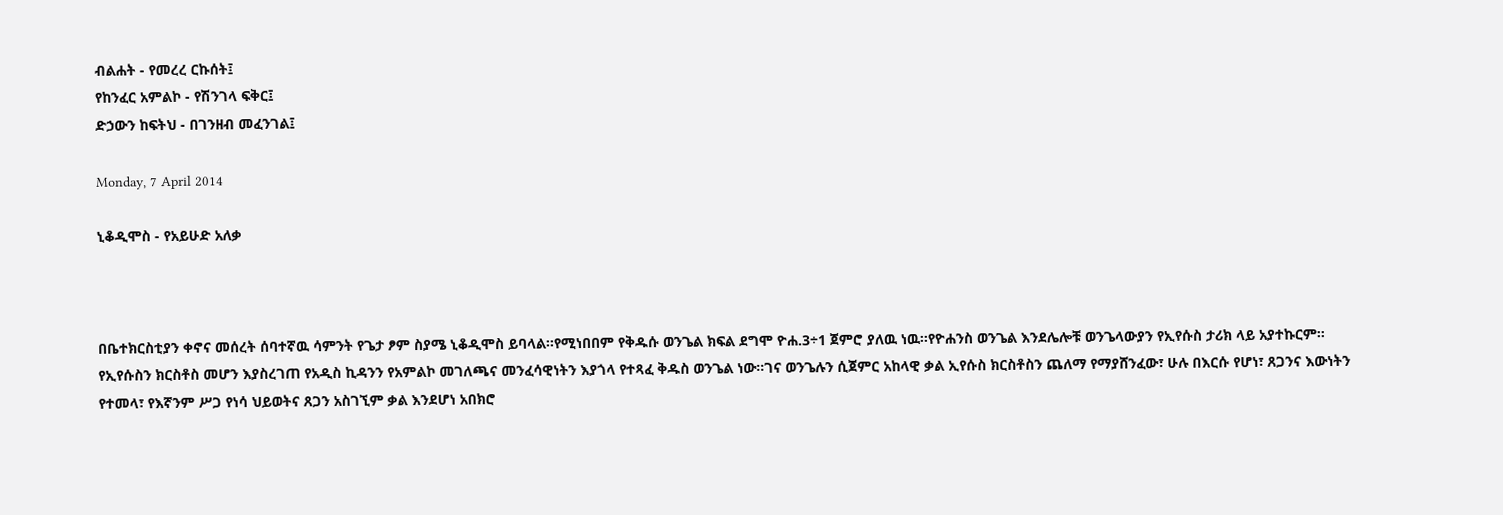ብልሐት - የመረረ ርኩሰት፤
የከንፈር አምልኮ - የሽንገላ ፍቅር፤
ድኃውን ከፍትህ - በገንዘብ መፈንገል፤

Monday, 7 April 2014

ኒቆዲሞስ - የአይሁድ አለቃ



በቤተክርስቲያን ቀኖና መሰረት ሰባተኛዉ ሳምንት የጌታ ፆም ስያሜ ኒቆዲሞስ ይባላል፡፡የሚነበበም የቅዱሱ ወንጌል ክፍል ደግሞ ዮሐ.3÷1 ጀምሮ ያለዉ ነዉ፡፡የዮሐንስ ወንጌል እንደሌሎቹ ወንጌላውያን የኢየሱስ ታሪክ ላይ አያተኩርም፡፡ የኢየሱስን ክርስቶስ መሆን እያስረገጠ የአዲስ ኪዳንን የአምልኮ መገለጫና መንፈሳዊነትን እያጎላ የተጻፈ ቅዱስ ወንጌል ነው፡፡ገና ወንጌሉን ሲጀምር አከላዊ ቃል ኢየሱስ ክርስቶስን ጨለማ የማያሸንፈው፣ ሁሉ በእርሱ የሆነ፣ ጸጋንና እውነትን የተመላ፣ የእኛንም ሥጋ የነሳ ህይወትና ጸጋን አስገኚም ቃል እንደሆነ አበክሮ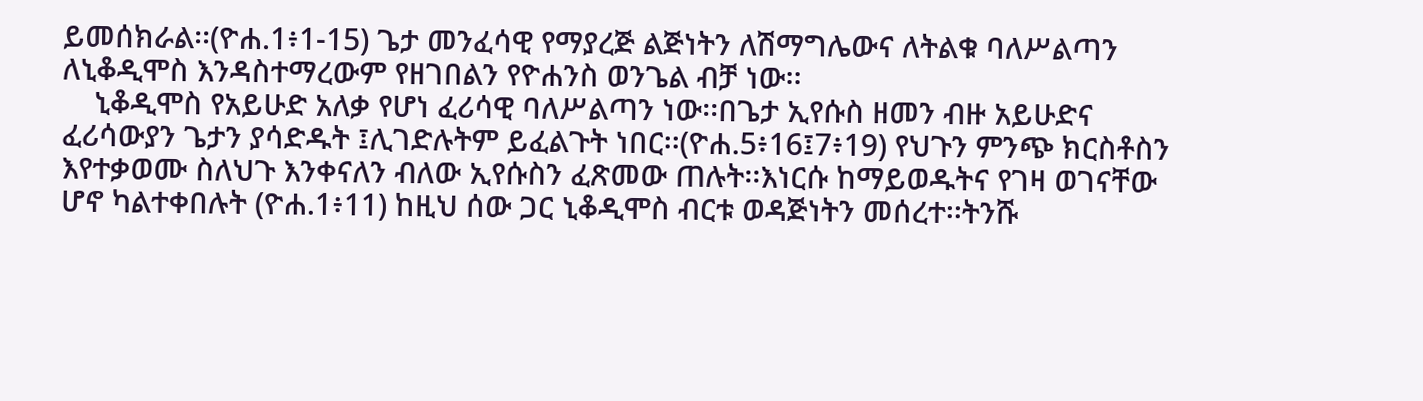ይመሰክራል፡፡(ዮሐ.1፥1-15) ጌታ መንፈሳዊ የማያረጅ ልጅነትን ለሽማግሌውና ለትልቁ ባለሥልጣን ለኒቆዲሞስ እንዳስተማረውም የዘገበልን የዮሐንስ ወንጌል ብቻ ነው፡፡
    ኒቆዲሞስ የአይሁድ አለቃ የሆነ ፈሪሳዊ ባለሥልጣን ነው፡፡በጌታ ኢየሱስ ዘመን ብዙ አይሁድና ፈሪሳውያን ጌታን ያሳድዱት ፤ሊገድሉትም ይፈልጉት ነበር፡፡(ዮሐ.5፥16፤7፥19) የህጉን ምንጭ ክርስቶስን እየተቃወሙ ስለህጉ እንቀናለን ብለው ኢየሱስን ፈጽመው ጠሉት፡፡እነርሱ ከማይወዱትና የገዛ ወገናቸው ሆኖ ካልተቀበሉት (ዮሐ.1፥11) ከዚህ ሰው ጋር ኒቆዲሞስ ብርቱ ወዳጅነትን መሰረተ፡፡ትንሹ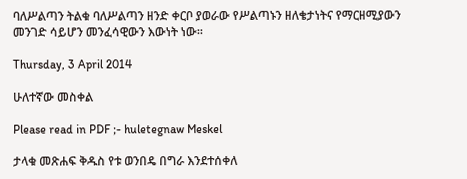ባለሥልጣን ትልቁ ባለሥልጣን ዘንድ ቀርቦ ያወራው የሥልጣኑን ዘለቄታነትና የማርዘሚያውን መንገድ ሳይሆን መንፈሳዊውን እውነት ነው፡፡

Thursday, 3 April 2014

ሁለተኛው መስቀል

Please read in PDF ;- huletegnaw Meskel

ታላቁ መጽሐፍ ቅዱስ የቱ ወንበዴ በግራ እንደተሰቀለ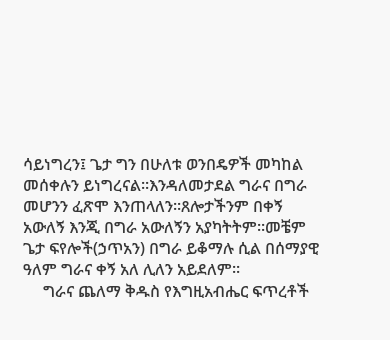ሳይነግረን፤ ጌታ ግን በሁለቱ ወንበዴዎች መካከል መሰቀሉን ይነግረናል፡፡እንዳለመታደል ግራና በግራ መሆንን ፈጽሞ እንጠላለን፡፡ጸሎታችንም በቀኝ አውለኝ እንጂ በግራ አውለኝን አያካትትም፡፡መቼም ጌታ ፍየሎች(ኃጥአን) በግራ ይቆማሉ ሲል በሰማያዊ ዓለም ግራና ቀኝ አለ ሊለን አይደለም፡፡
     ግራና ጨለማ ቅዱስ የእግዚአብሔር ፍጥረቶች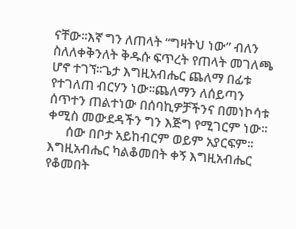ናቸው፡፡እኛ ግን ለጠላት “ግዛትህ ነው” ብለን ስለለቀቅንለት ቅዱሱ ፍጥረት የጠላት መገለጫ ሆኖ ተገኘ፡፡ጌታ እግዚአብሔር ጨለማ በፊቱ የተገለጠ ብርሃን ነው፡፡ጨለማን ለሰይጣን ሰጥተን ጠልተነው በሰባኪዎቻችንና በመነኮሳቱ ቀሚስ መውደዳችን ግን እጅግ የሚገርም ነው፡፡
      ሰው በቦታ አይከብርም ወይም አያርፍም፡፡እግዚአብሔር ካልቆመበት ቀኝ እግዚአብሔር የቆመበት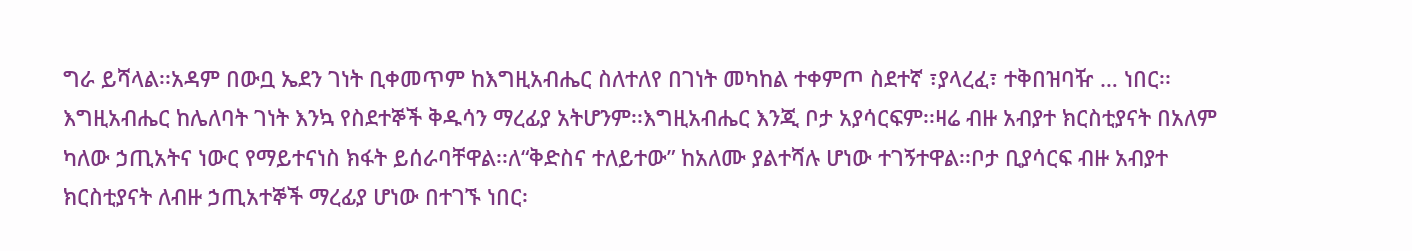ግራ ይሻላል፡፡አዳም በውቧ ኤደን ገነት ቢቀመጥም ከእግዚአብሔር ስለተለየ በገነት መካከል ተቀምጦ ስደተኛ ፣ያላረፈ፣ ተቅበዝባዥ … ነበር፡፡ እግዚአብሔር ከሌለባት ገነት እንኳ የስደተኞች ቅዱሳን ማረፊያ አትሆንም፡፡እግዚአብሔር እንጂ ቦታ አያሳርፍም፡፡ዛሬ ብዙ አብያተ ክርስቲያናት በአለም ካለው ኃጢአትና ነውር የማይተናነስ ክፋት ይሰራባቸዋል፡፡ለ“ቅድስና ተለይተው” ከአለሙ ያልተሻሉ ሆነው ተገኝተዋል፡፡ቦታ ቢያሳርፍ ብዙ አብያተ ክርስቲያናት ለብዙ ኃጢአተኞች ማረፊያ ሆነው በተገኙ ነበር፡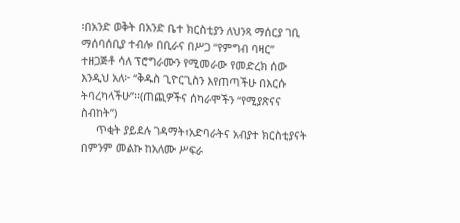፡በአንድ ወቅት በአንድ ቤተ ክርስቲያን ለህንጻ ማሰርያ ገቢ ማሰባሰቢያ ተብሎ በቢራና በሥጋ “የምግብ ባዛር” ተዘጋጅቶ ሳለ ፕሮግራሙን የሚመራው የመድረክ ሰው እንዲህ አለ፦ “ቅዱስ ጊዮርጊስን እየጠጣችሁ በእርሱ ትባረካላችሁ”፡፡(ጠጪዎችና ሰካራሞችን “የሚያጽናና ስብከት”)
     ጥቂት ያይደሉ ገዳማት፣አድባራትና አብያተ ክርስቲያናት በምንም መልኩ ከአለሙ ሥፍራ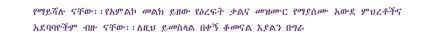የማይሻሉ ናቸው፡፡የአምልኮ መልክ ይዘው የዕረፍት ቃልና መዝሙር የማያሰሙ አውደ ምህረቶችና አደባባዮችም ብዙ ናቸው፡፡ለዚህ ይመስላል በቀኝ ቆመናል እያልን በግራ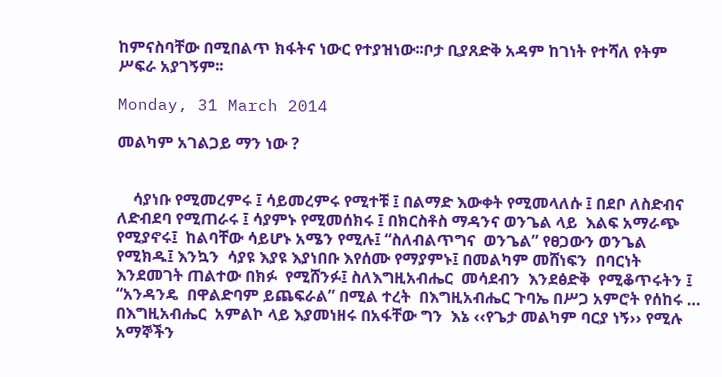ከምናስባቸው በሚበልጥ ክፋትና ነውር የተያዝነው፡፡ቦታ ቢያጸድቅ አዳም ከገነት የተሻለ የትም ሥፍራ አያገኝም፡፡

Monday, 31 March 2014

መልካም አገልጋይ ማን ነው ?


    ሳያነቡ የሚመረምሩ ፤ ሳይመረምሩ የሚተቹ ፤ በልማድ እውቀት የሚመላለሱ ፤ በደቦ ለስድብና ለድብደባ የሚጠራሩ ፤ ሳያምኑ የሚመሰክሩ ፤ በክርስቶስ ማዳንና ወንጌል ላይ  እልፍ አማራጭ የሚያኖሩ፤  ከልባቸው ሳይሆኑ አሜን የሚሉ፤ “ስለብልጥግና  ወንጌል” የፀጋውን ወንጌል የሚክዱ፤ እንኳን  ሳያዩ እያዩ እያነበቡ እየሰሙ የማያምኑ፤ በመልካም መሸነፍን  በባርነት  እንደመገት ጠልተው በክፉ  የሚሸንፉ፤ ስለእግዚአብሔር  መሳደብን  እንደፅድቅ  የሚቆጥሩትን ፤  “አንዳንዴ  በዋልድባም ይጨፍራል” በሚል ተረት  በእግዚአብሔር ጉባኤ በሥጋ አምሮት የሰከሩ … በእግዚአብሔር  አምልኮ ላይ እያመነዘሩ በአፋቸው ግን  እኔ ‹‹የጌታ መልካም ባርያ ነኝ›› የሚሉ  አማኞችን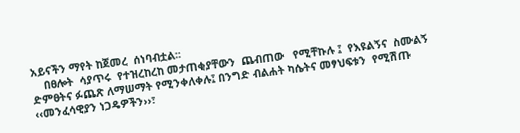አይናችን ማየት ከጀመረ  ሰነባብቷል፡፡
    በፀሎት  ሳያጥሩ  የተዝረከረከ መታጠቂያቸውን  ጨብጠው   የሚቸኩሉ ፤  የእዩልኝና  ስሙልኝ  ድምፀትና ፉጨጽ ለማሠማት የሚንቀለቀሉ፤ በንግድ ብልሐት ካሴትና መፃህፍቱን  የሚሽጡ  ‹‹መንፈሳዊያን ነጋዴዎችን››፣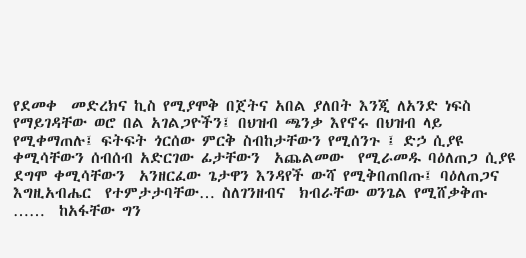የደመቀ  መድረክና ኪስ የሚያሞቅ በጀትና አበል ያለበት እንጂ ለአንድ ነፍስ የማይገዳቸው ወሮ በል አገልጋዮችን፤ በህዝብ ጫንቃ እየኖሩ በህዝብ ላይ የሚቀማጠሉ፤ ፍትፍት ጎርሰው ምርቅ ስብከታቸውን የሚሰንጉ ፤ ድኃ ሲያዩ ቀሚሳቸውን ሰብሰብ አድርገው ፊታቸውን  አጨልመው  የሚራመዱ ባዕለጠጋ ሲያዩ  ደግሞ ቀሚሳቸውን  አንዘርፈው ጌታዋን እንዳየች ውሻ የሚቅበጠበጡ፤ ባዕለጠጋና  እግዚአብሔር  የተምታታባቸው… ስለገንዘብና  ክብራቸው ወንጌል የሚሸቃቅጡ ……  ከአፋቸው ግን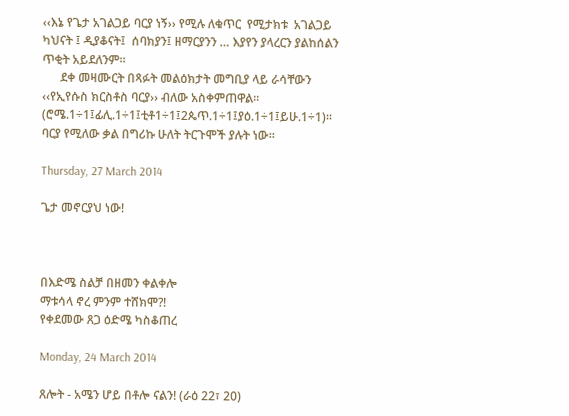‹‹እኔ የጌታ አገልጋይ ባርያ ነኝ›› የሚሉ ለቁጥር  የሚታክቱ  አገልጋይ ካህናት ፤ ዲያቆናት፤  ሰባክያን፤ ዘማርያንን … እያየን ያላረርን ያልከሰልን ጥቂት አይደለንም፡፡
      ደቀ መዛሙርት በጻፉት መልዕክታት መግቢያ ላይ ራሳቸውን ‹‹የኢየሱስ ክርስቶስ ባርያ›› ብለው አስቀምጠዋል፡፡(ሮሜ.1÷1፤ፊሊ.1÷1፤ቲቶ1÷1፤2ጴጥ.1÷1፤ያዕ.1÷1፤ይሁ.1÷1)፡፡ባርያ የሚለው ቃል በግሪኩ ሁለት ትርጉሞች ያሉት ነው፡፡

Thursday, 27 March 2014

ጌታ መኖርያህ ነው!



በእድሜ ስልቻ በዘመን ቀልቀሎ
ማቱሳላ ኖረ ምንም ተሸክሞ?!
የቀደመው ጸጋ ዕድሜ ካስቆጠረ

Monday, 24 March 2014

ጸሎት - አሜን ሆይ በቶሎ ናልን! (ራዕ 22፣ 20)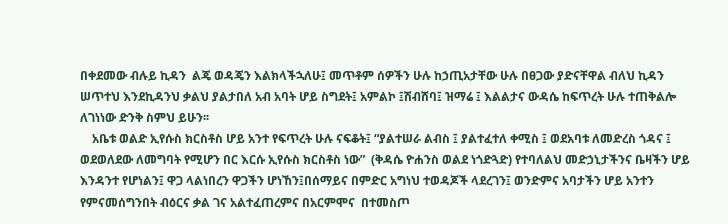በቀደመው ብሉይ ኪዳን  ልጄ ወዳጄን እልክላችኋለሁ፤ መጥቶም ሰዎችን ሁሉ ከኃጢአታቸው ሁሉ በፀጋው ያድናቸዋል ብለህ ኪዳን ሠጥተህ እንደኪዳንህ ቃልህ ያልታበለ አብ አባት ሆይ ስግደት፤ አምልኮ ፤ሽብሸባ፤ ዝማሬ ፤ እልልታና ውዳሴ ከፍጥረት ሁሉ ተጠቅልሎ ለገነነው ድንቅ ስምህ ይሁን፡፡
    አቤቱ ወልድ ኢየሱስ ክርስቶስ ሆይ አንተ የፍጥረት ሁሉ ናፍቆት፤ “ያልተሠራ ልብስ ፤ ያልተፈተለ ቀሚስ ፤ ወደአባቱ ለመድረስ ጎዳና ፤ ወደወለደው ለመግባት የሚሆን በር እርሱ ኢየሱስ ክርስቶስ ነው”  (ቅዳሴ ዮሐንስ ወልደ ነጎድጓድ) የተባለልህ መድኃኒታችንና ቤዛችን ሆይ እንዳንተ የሆነልን፤ ዋጋ ላልነበረን ዋጋችን ሆነኸን፤በሰማይና በምድር አግነህ ተወዳጆች ላደረገን፤ ወንድምና አባታችን ሆይ አንተን የምናመሰግንበት ብዕርና ቃል ገና አልተፈጠረምና በአርምሞና  በተመስጦ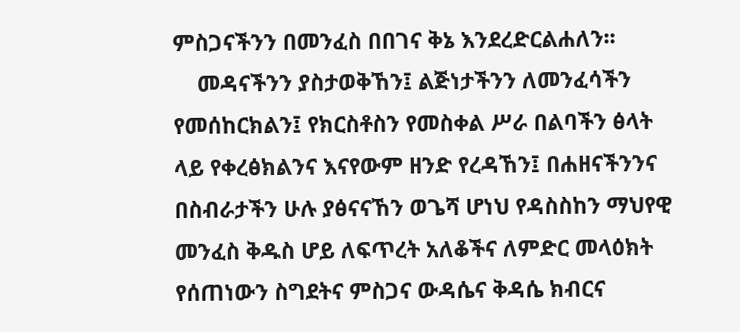ምስጋናችንን በመንፈስ በበገና ቅኔ እንደረድርልሐለን፡፡
    መዳናችንን ያስታወቅኸን፤ ልጅነታችንን ለመንፈሳችን የመሰከርክልን፤ የክርስቶስን የመስቀል ሥራ በልባችን ፅላት ላይ የቀረፅክልንና እናየውም ዘንድ የረዳኸን፤ በሐዘናችንንና በስብራታችን ሁሉ ያፅናናኸን ወጌሻ ሆነህ የዳስስከን ማህየዊ መንፈስ ቅዱስ ሆይ ለፍጥረት አለቆችና ለምድር መላዕክት የሰጠነውን ስግደትና ምስጋና ውዳሴና ቅዳሴ ክብርና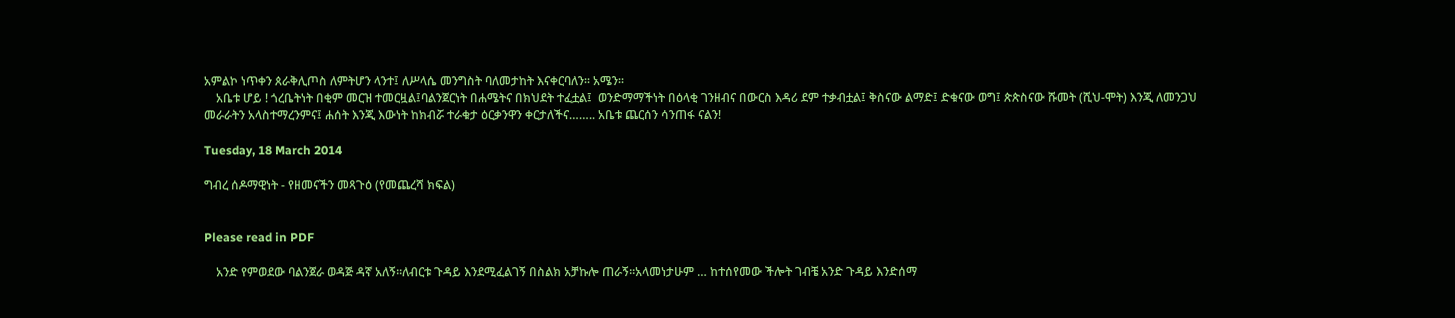አምልኮ ነጥቀን ጰራቅሊጦስ ለምትሆን ላንተ፤ ለሥላሴ መንግስት ባለመታከት እናቀርባለን፡፡ አሜን፡፡
    አቤቱ ሆይ ! ጎረቤትነት በቂም መርዝ ተመርዟል፤ባልንጀርነት በሐሜትና በክህደት ተፈቷል፤  ወንድማማችነት በዕላቂ ገንዘብና በውርስ እዳሪ ደም ተቃብቷል፤ ቅስናው ልማድ፤ ድቁናው ወግ፤ ጵጵስናው ሹመት (ሺህ-ሞት) እንጂ ለመንጋህ መራራትን አላስተማረንምና፤ ሐሰት እንጂ እውነት ከክብሯ ተራቁታ ዕርቃንዋን ቀርታለችና…….. አቤቱ ጨርሰን ሳንጠፋ ናልን!

Tuesday, 18 March 2014

ግብረ ሰዶማዊነት - የዘመናችን መጻጉዕ (የመጨረሻ ክፍል)


Please read in PDF

    አንድ የምወደው ባልንጀራ ወዳጅ ዳኛ አለኝ፡፡ለብርቱ ጉዳይ እንደሚፈልገኝ በስልክ አቻኩሎ ጠራኝ፡፡አላመነታሁም … ከተሰየመው ችሎት ገብቼ አንድ ጉዳይ እንድሰማ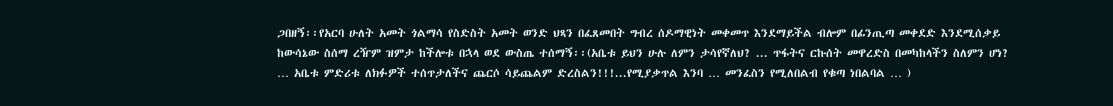ጋበዘኝ፡፡የአርባ ሁለት አመት ጎልማሳ የስድስት አመት ወንድ ህጻን በፈጸመበት ግብረ ሰዶማዊነት መቀመጥ እንደማይችል ብሎም በፊንጢጣ መቀደድ እንደሚሰቃይ ከውሳኔው ስሰማ ረዥም ዝምታ ከችሎቱ በኋላ ወደ ውስጤ ተሰማኝ፡፡(አቤቱ ይህን ሁሉ ለምን ታሳየኛለህ? ... ጥፋትና ርኩሰት መዋረድስ በመካከላችን ስለምን ሆነ?  … አቤቱ ምድሪቱ ለክፉዎች ተሰጥታለችና ጨርሶ ሳይጨልም ድረስልን!!!...የሚያቃጥል እንባ … መንፈስን የሚለበልብ የቁጣ ነበልባል … )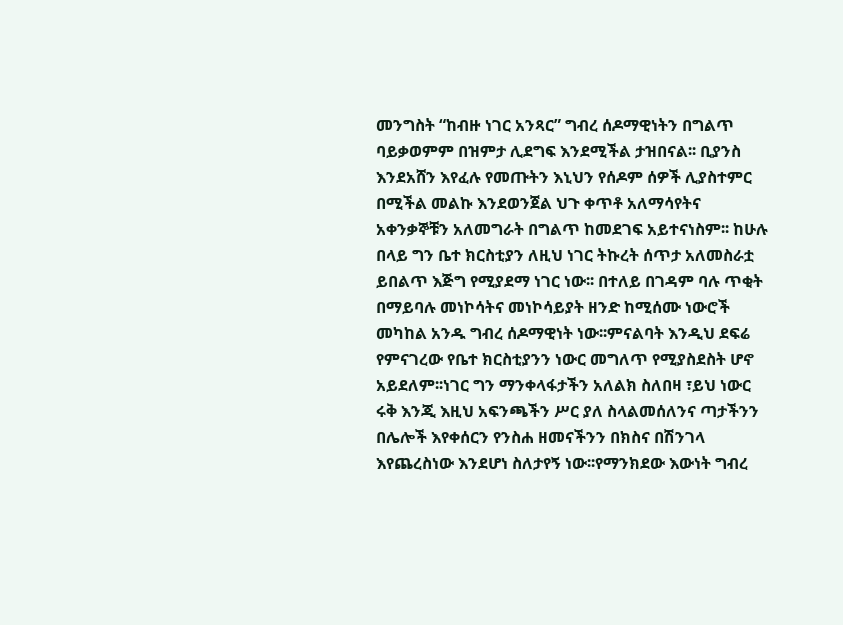መንግስት “ከብዙ ነገር አንጻር” ግብረ ሰዶማዊነትን በግልጥ ባይቃወምም በዝምታ ሊደግፍ እንደሚችል ታዝበናል፡፡ ቢያንስ እንደአሸን እየፈሉ የመጡትን እኒህን የሰዶም ሰዎች ሊያስተምር በሚችል መልኩ እንደወንጀል ህጉ ቀጥቶ አለማሳየትና አቀንቃኞቹን አለመግራት በግልጥ ከመደገፍ አይተናነስም፡፡ ከሁሉ በላይ ግን ቤተ ክርስቲያን ለዚህ ነገር ትኩረት ሰጥታ አለመስራቷ ይበልጥ እጅግ የሚያደማ ነገር ነው፡፡ በተለይ በገዳም ባሉ ጥቂት በማይባሉ መነኮሳትና መነኮሳይያት ዘንድ ከሚሰሙ ነውሮች መካከል አንዱ ግብረ ሰዶማዊነት ነው፡፡ምናልባት እንዲህ ደፍሬ የምናገረው የቤተ ክርስቲያንን ነውር መግለጥ የሚያስደስት ሆኖ አይደለም፡፡ነገር ግን ማንቀላፋታችን አለልክ ስለበዛ ፣ይህ ነውር ሩቅ እንጂ እዚህ አፍንጫችን ሥር ያለ ስላልመሰለንና ጣታችንን በሌሎች እየቀሰርን የንስሐ ዘመናችንን በክስና በሽንገላ እየጨረስነው እንደሆነ ስለታየኝ ነው፡፡የማንክደው እውነት ግብረ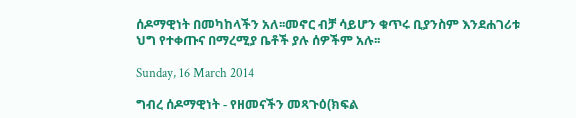ሰዶማዊነት በመካከላችን አለ፡፡መኖር ብቻ ሳይሆን ቁጥሩ ቢያንስም እንደሐገሪቱ ህግ የተቀጡና በማረሚያ ቤቶች ያሉ ሰዎችም አሉ፡፡

Sunday, 16 March 2014

ግብረ ሰዶማዊነት - የዘመናችን መጻጉዕ(ክፍል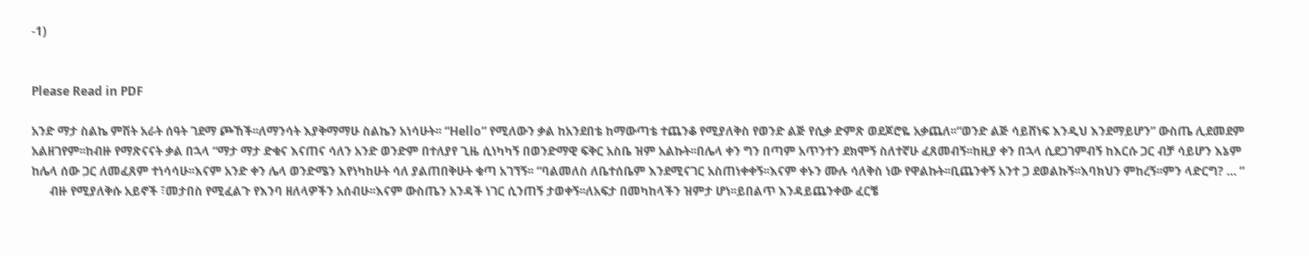-1)


Please Read in PDF

አንድ ማታ ስልኬ ምሽት አራት ሰዓት ገደማ ጮኸች፡፡ለማንሳት እያቅማማሁ ስልኬን አነሳሁት፡፡ “Hello” የሚለውን ቃል ከአንደበቴ ከማውጣቴ ተጨንቆ የሚያለቅስ የወንድ ልጅ የሲቃ ድምጽ ወደጆሮዬ አቃጨለ፡፡“ወንድ ልጅ ሳይሸነፍ እንዲህ እንደማይሆን” ውስጤ ሊደመደም አልዘገየም፡፡ከብዙ የማጽናናት ቃል በኋላ “ማታ ማታ ድቁና እናጠና ሳለን አንድ ወንድም በተለያየ ጊዜ ሲነካካኝ በወንድማዊ ፍቅር አስቤ ዝም አልኩት፡፡በሌላ ቀን ግን በጣም አጥንተን ደክሞኝ ስለተኛሁ ፈጸመብኝ፡፡ከዚያ ቀን በኋላ ሲደጋገምብኝ ከእርሱ ጋር ብቻ ሳይሆን እኔም ከሌላ ሰው ጋር ለመፈጸም ተነሳሳሁ፡፡እናም አንድ ቀን ሌላ ወንድሜን እየነካከሁት ሳለ ያልጠበቅሁት ቁጣ አገኘኝ፡፡ “ባልመለስ ለቤተሰቤም እንደሚናገር አስጠነቀቀኝ፡፡እናም ቀኑን ሙሉ ሳለቅስ ነው የዋልኩት፡፡ቢጨንቀኝ አንተ ጋ ደወልኩኝ፡፡እባክህን ምከረኝ፡፡ምን ላድርግ? … ”
      ብዙ የሚያለቅሱ አይኖች ፣መታበስ የሚፈልጉ የእንባ ዘለላዎችን አሰብሁ፡፡እናም ውስጤን አንዳች ነገር ሲንጠኝ ታወቀኝ፡፡ለአፍታ በመካከላችን ዝምታ ሆነ፡፡ይበልጥ እንዳይጨንቀው ፈርቼ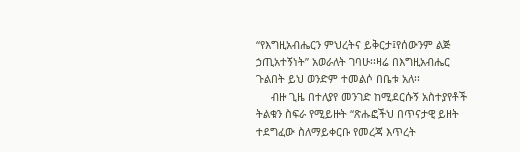“የእግዚአብሔርን ምህረትና ይቅርታ፤የሰውንም ልጅ ኃጢአተኝነት” አወራለት ገባሁ፡፡ዛሬ በእግዚአብሔር ጉልበት ይህ ወንድም ተመልሶ በቤቱ አለ፡፡
     ብዙ ጊዜ በተለያየ መንገድ ከሚደርሱኝ አስተያየቶች ትልቁን ስፍራ የሚይዙት “ጽሑፎችህ በጥናታዊ ይዘት ተደግፈው ስለማይቀርቡ የመረጃ እጥረት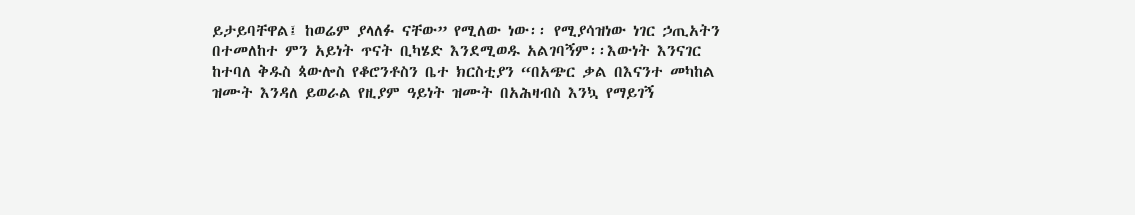ይታይባቸዋል፤ ከወሬም ያላለፉ ናቸው” የሚለው ነው፡፡ የሚያሳዝነው ነገር ኃጢአትን በተመለከተ ምን አይነት ጥናት ቢካሄድ እንደሚወዱ አልገባኝም፡፡እውነት እንናገር ከተባለ ቅዱስ ጳውሎስ የቆሮንቶስን ቤተ ክርስቲያን “በአጭር ቃል በእናንተ መካከል ዝሙት እንዳለ ይወራል የዚያም ዓይነት ዝሙት በአሕዛብስ እንኳ የማይገኝ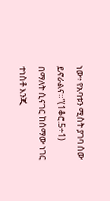ነው፥ የአባቱን ሚስት ያገባ ሰው ይኖራልና።”(1ቆሮ.5÷1) በማለት ሲናገር ከሰማው ነገር ተነስቶ እንጂ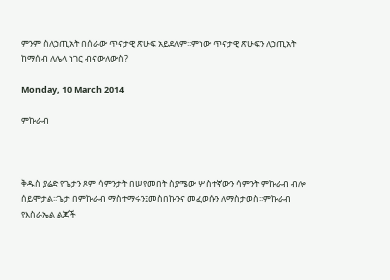ምንም ስለኃጢአት በሰራው ጥናታዊ ጽሁፍ አይደለም፡፡ምነው ጥናታዊ ጽሁፍን ለኃጢአት ከማሰብ ለሌላ ነገር ብናውለውስ?

Monday, 10 March 2014

ምኩራብ



ቅዱስ ያሬድ የጌታን ጾም ሳምንታት በሠየመበት ስያሜው ሦስተኛውን ሳምንት ምኩራብ ብሎ ሰይሞታል፡፡ጌታ በምኩራብ ማስተማሩን፤መስበኩንና መፈወሱን ለማስታወስ፡፡ምኩራብ የእስራኤል ልጆች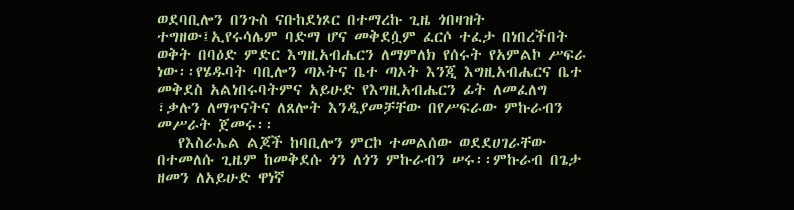ወደባቢሎን በንጉስ ናቡከደነጾር በተማረኩ ጊዜ ጎበዛዝት ተግዘው፤ኢየሩሳሌም ባድማ ሆና መቅደሷም ፈርሶ ተፈታ በነበረችበት ወቅት በባዕድ ምድር እግዚአብሔርን ለማምለክ የሰሩት የአምልኮ ሥፍራ ነው፡፡የሄዱባት ባቢሎን ጣኦትና ቤተ ጣኦት እንጂ እግዚአብሔርና ቤተ መቅደስ አልነበሩባትምና አይሁድ የእግዚአብሔርን ፊት ለመፈለግ ፣ቃሉን ለማጥናትና ለጸሎት እንዲያመቻቸው በየሥፍራው ምኩራብን መሥራት ጀመሩ፡፡
   የእስራኤል ልጆች ከባቢሎን ምርኮ ተመልሰው ወደደሀገራቸው በተመለሱ ጊዜም ከመቅደሱ ጎን ለጎን ምኩራብን ሠሩ፡፡ምኩራብ በጌታ ዘመን ለአይሁድ ዋነኛ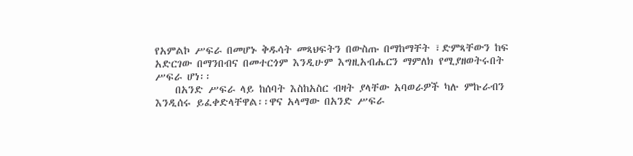የአምልኮ ሥፍራ በመሆኑ ቅዱሳት መጻህፍትን በውስጡ በማከማቸት ፣ድምጻቸውን ከፍ አድርገው በማንበብና በመተርጎም እንዲሁም እግዚአብሔርን ማምለክ የሚያዘወትሩበት ሥፍራ ሆነ፡፡
    በአንድ ሥፍራ ላይ ከሰባት እስከአስር ብዛት ያላቸው አባወራዎች ካሉ ምኩራብን እንዲሰሩ ይፈቀድላቸዋል፡፡ዋና አላማው በአንድ ሥፍራ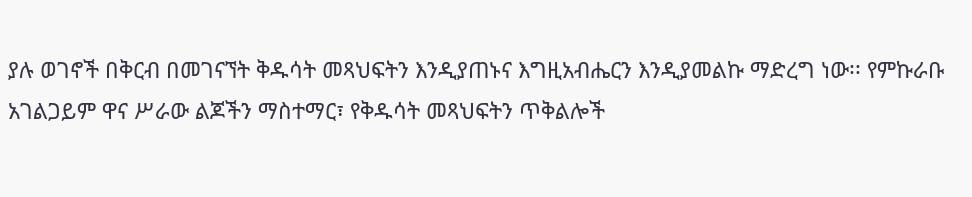ያሉ ወገኖች በቅርብ በመገናኘት ቅዱሳት መጻህፍትን እንዲያጠኑና እግዚአብሔርን እንዲያመልኩ ማድረግ ነው፡፡ የምኩራቡ አገልጋይም ዋና ሥራው ልጆችን ማስተማር፣ የቅዱሳት መጻህፍትን ጥቅልሎች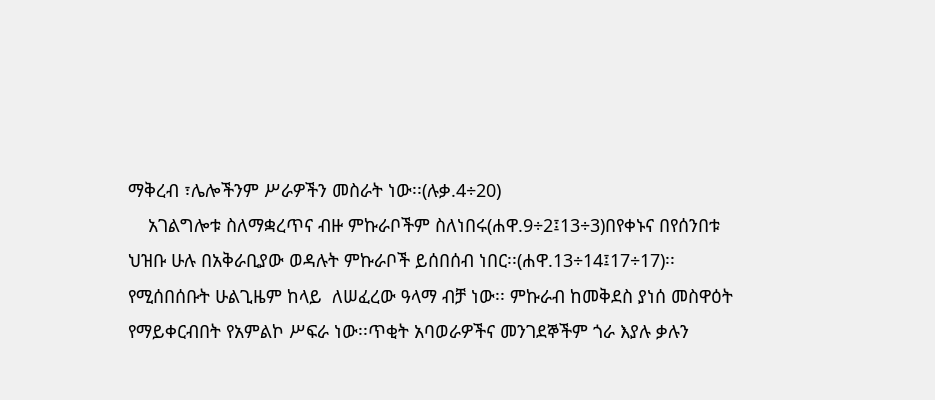ማቅረብ ፣ሌሎችንም ሥራዎችን መስራት ነው፡፡(ሉቃ.4÷20)
    አገልግሎቱ ስለማቋረጥና ብዙ ምኩራቦችም ስለነበሩ(ሐዋ.9÷2፤13÷3)በየቀኑና በየሰንበቱ ህዝቡ ሁሉ በአቅራቢያው ወዳሉት ምኩራቦች ይሰበሰብ ነበር፡፡(ሐዋ.13÷14፤17÷17)፡፡ የሚሰበሰቡት ሁልጊዜም ከላይ  ለሠፈረው ዓላማ ብቻ ነው፡፡ ምኩራብ ከመቅደስ ያነሰ መስዋዕት የማይቀርብበት የአምልኮ ሥፍራ ነው፡፡ጥቂት አባወራዎችና መንገደኞችም ጎራ እያሉ ቃሉን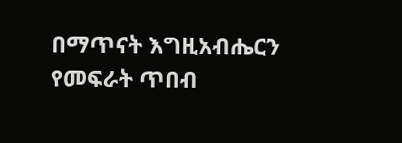በማጥናት እግዚአብሔርን የመፍራት ጥበብ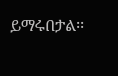ይማሩበታል፡፡